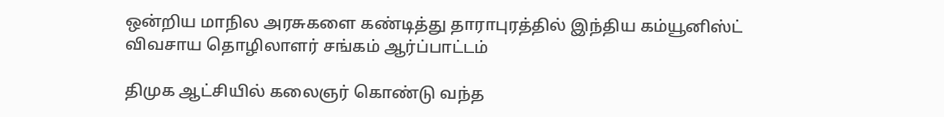ஒன்றிய மாநில அரசுகளை கண்டித்து தாராபுரத்தில் இந்திய கம்யூனிஸ்ட் விவசாய தொழிலாளர் சங்கம் ஆர்ப்பாட்டம்

திமுக ஆட்சியில் கலைஞர் கொண்டு வந்த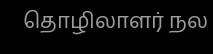தொழிலாளர் நல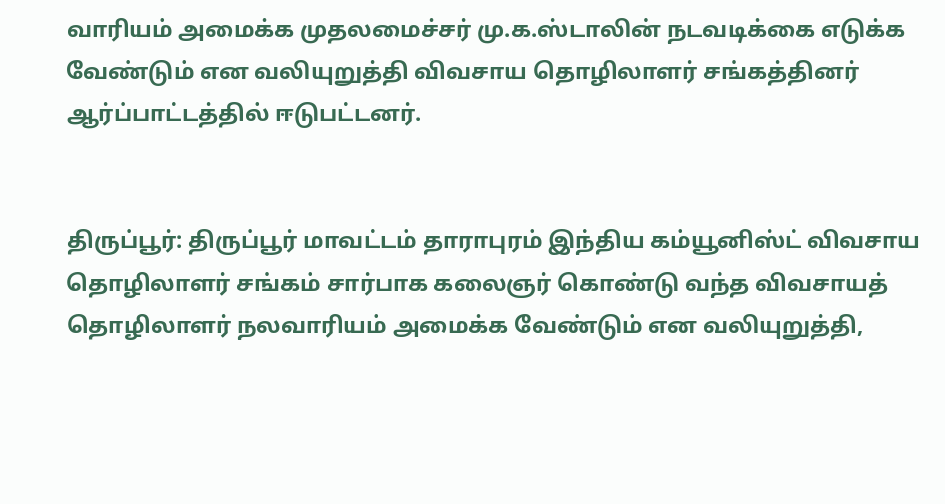வாரியம் அமைக்க முதலமைச்சர் மு.க.ஸ்டாலின் நடவடிக்கை எடுக்க வேண்டும் என வலியுறுத்தி விவசாய தொழிலாளர் சங்கத்தினர் ஆர்ப்பாட்டத்தில் ஈடுபட்டனர்.


திருப்பூர்: திருப்பூர் மாவட்டம் தாராபுரம் இந்திய கம்யூனிஸ்ட் விவசாய தொழிலாளர் சங்கம் சார்பாக கலைஞர் கொண்டு வந்த விவசாயத் தொழிலாளர் நலவாரியம் அமைக்க வேண்டும் என வலியுறுத்தி,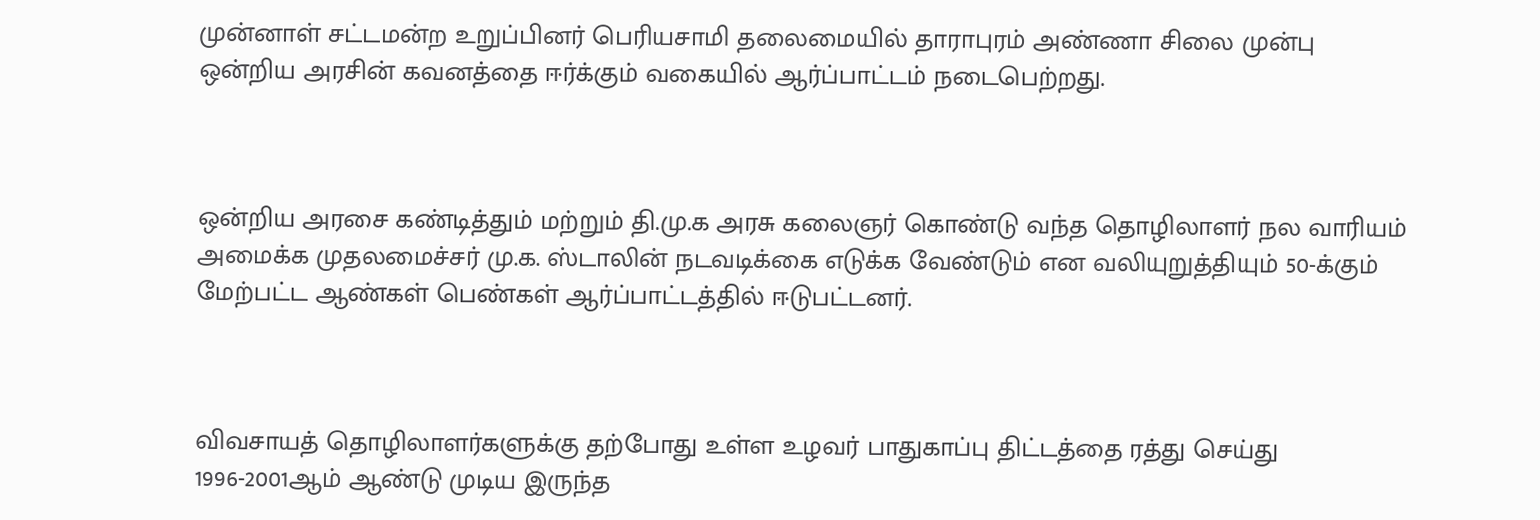முன்னாள் சட்டமன்ற உறுப்பினர் பெரியசாமி தலைமையில் தாராபுரம் அண்ணா சிலை முன்பு ஒன்றிய அரசின் கவனத்தை ஈர்க்கும் வகையில் ஆர்ப்பாட்டம் நடைபெற்றது.



ஒன்றிய அரசை கண்டித்தும் மற்றும் தி.மு.க அரசு கலைஞர் கொண்டு வந்த தொழிலாளர் நல வாரியம் அமைக்க முதலமைச்சர் மு.க. ஸ்டாலின் நடவடிக்கை எடுக்க வேண்டும் என வலியுறுத்தியும் 50-க்கும் மேற்பட்ட ஆண்கள் பெண்கள் ஆர்ப்பாட்டத்தில் ஈடுபட்டனர்.



விவசாயத் தொழிலாளர்களுக்கு தற்போது உள்ள உழவர் பாதுகாப்பு திட்டத்தை ரத்து செய்து 1996-2001ஆம் ஆண்டு முடிய இருந்த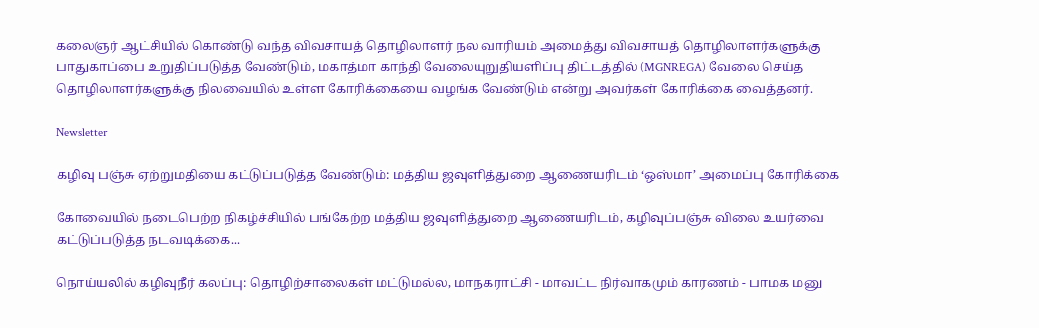கலைஞர் ஆட்சியில் கொண்டு வந்த விவசாயத் தொழிலாளர் நல வாரியம் அமைத்து விவசாயத் தொழிலாளர்களுக்கு பாதுகாப்பை உறுதிப்படுத்த வேண்டும், மகாத்மா காந்தி வேலையுறுதியளிப்பு திட்டத்தில் (MGNREGA) வேலை செய்த தொழிலாளர்களுக்கு நிலவையில் உள்ள கோரிக்கையை வழங்க வேண்டும் என்று அவர்கள் கோரிக்கை வைத்தனர்.

Newsletter

கழிவு பஞ்சு ஏற்றுமதியை கட்டுப்படுத்த வேண்டும்: மத்திய ஜவுளித்துறை ஆணையரிடம் ‘ஒஸ்மா’ அமைப்பு கோரிக்கை

கோவையில் நடைபெற்ற நிகழ்ச்சியில் பங்கேற்ற மத்திய ஜவுளித்துறை ஆணையரிடம், கழிவுப்பஞ்சு விலை உயர்வை கட்டுப்படுத்த நடவடிக்கை...

நொய்யலில் கழிவுநீர் கலப்பு: தொழிற்சாலைகள் மட்டுமல்ல, மாநகராட்சி - மாவட்ட நிர்வாகமும் காரணம் - பாமக மனு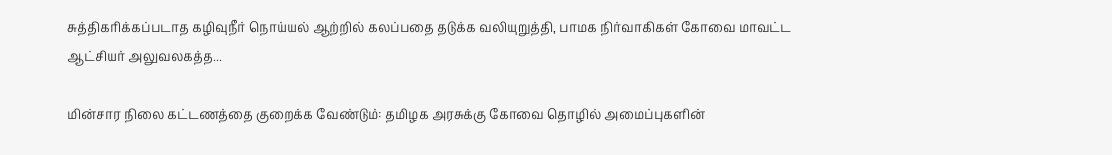சுத்திகரிக்கப்படாத கழிவுநீர் நொய்யல் ஆற்றில் கலப்பதை தடுக்க வலியுறுத்தி, பாமக நிர்வாகிகள் கோவை மாவட்ட ஆட்சியர் அலுவலகத்த...

மின்சார நிலை கட்டணத்தை குறைக்க வேண்டும்: தமிழக அரசுக்கு கோவை தொழில் அமைப்புகளின்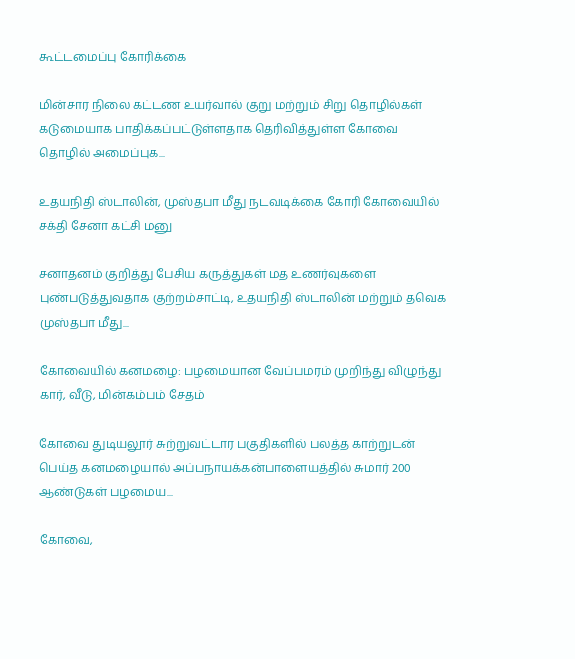கூட்டமைப்பு கோரிக்கை

மின்சார நிலை கட்டண உயர்வால் குறு மற்றும் சிறு தொழில்கள் கடுமையாக பாதிக்கப்பட்டுள்ளதாக தெரிவித்துள்ள கோவை தொழில் அமைப்புக...

உதயநிதி ஸ்டாலின், முஸ்தபா மீது நடவடிக்கை கோரி கோவையில் சக்தி சேனா கட்சி மனு

சனாதனம் குறித்து பேசிய கருத்துகள் மத உணர்வுகளை புண்படுத்துவதாக குற்றம்சாட்டி, உதயநிதி ஸ்டாலின் மற்றும் தவெக முஸ்தபா மீது...

கோவையில் கனமழை: பழமையான வேப்பமரம் முறிந்து விழுந்து கார், வீடு, மின்கம்பம் சேதம்

கோவை துடியலூர் சுற்றுவட்டார பகுதிகளில் பலத்த காற்றுடன் பெய்த கனமழையால் அப்பநாயக்கன்பாளையத்தில் சுமார் 200 ஆண்டுகள் பழமைய...

கோவை,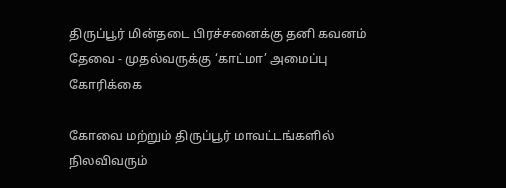திருப்பூர் மின்தடை பிரச்சனைக்கு தனி கவனம் தேவை - முதல்வருக்கு ‘காட்மா’ அமைப்பு கோரிக்கை

கோவை மற்றும் திருப்பூர் மாவட்டங்களில் நிலவிவரும்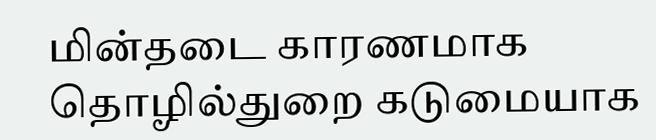மின்தடை காரணமாக தொழில்துறை கடுமையாக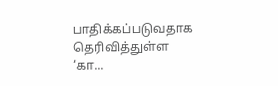பாதிக்கப்படுவதாக தெரிவித்துள்ள ‘கா...